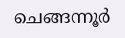ചെങ്ങന്നൂർ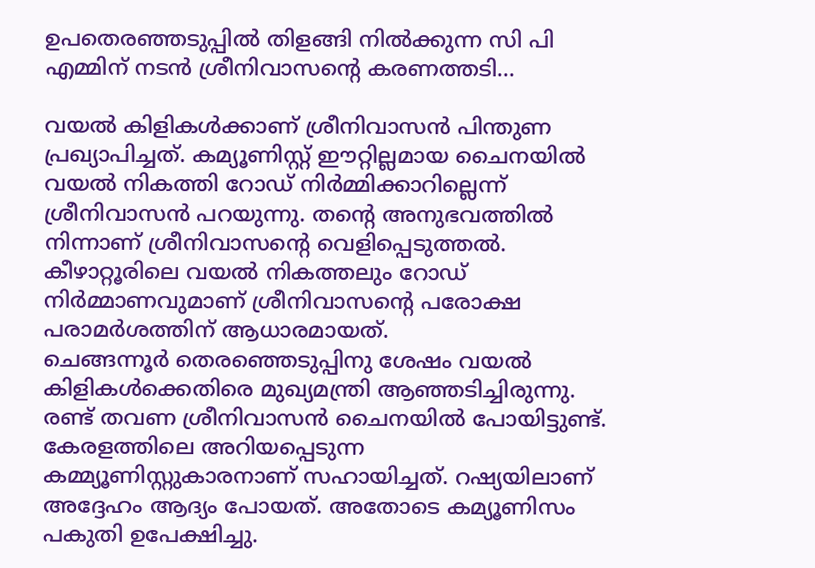ഉപതെരഞ്ഞടുപ്പിൽ തിളങ്ങി നിൽക്കുന്ന സി പി എമ്മിന് നടൻ ശ്രീനിവാസന്റെ കരണത്തടി...

വയൽ കിളികൾക്കാണ് ശ്രീനിവാസൻ പിന്തുണ പ്രഖ്യാപിച്ചത്. കമ്യൂണിസ്റ്റ് ഈറ്റില്ലമായ ചൈനയിൽ വയൽ നികത്തി റോഡ് നിർമ്മിക്കാറില്ലെന്ന് ശ്രീനിവാസൻ പറയുന്നു. തന്റെ അനുഭവത്തിൽ നിന്നാണ് ശ്രീനിവാസന്റെ വെളിപ്പെടുത്തൽ. കീഴാറ്റൂരിലെ വയൽ നികത്തലും റോഡ് നിർമ്മാണവുമാണ് ശ്രീനിവാസന്റെ പരോക്ഷ പരാമർശത്തിന് ആധാരമായത്.
ചെങ്ങന്നൂർ തെരഞ്ഞെടുപ്പിനു ശേഷം വയൽ കിളികൾക്കെതിരെ മുഖ്യമന്ത്രി ആഞ്ഞടിച്ചിരുന്നു. രണ്ട് തവണ ശ്രീനിവാസൻ ചൈനയിൽ പോയിട്ടുണ്ട്. കേരളത്തിലെ അറിയപ്പെടുന്ന കമ്മ്യൂണിസ്റ്റുകാരനാണ് സഹായിച്ചത്. റഷ്യയിലാണ് അദ്ദേഹം ആദ്യം പോയത്. അതോടെ കമ്യൂണിസം പകുതി ഉപേക്ഷിച്ചു.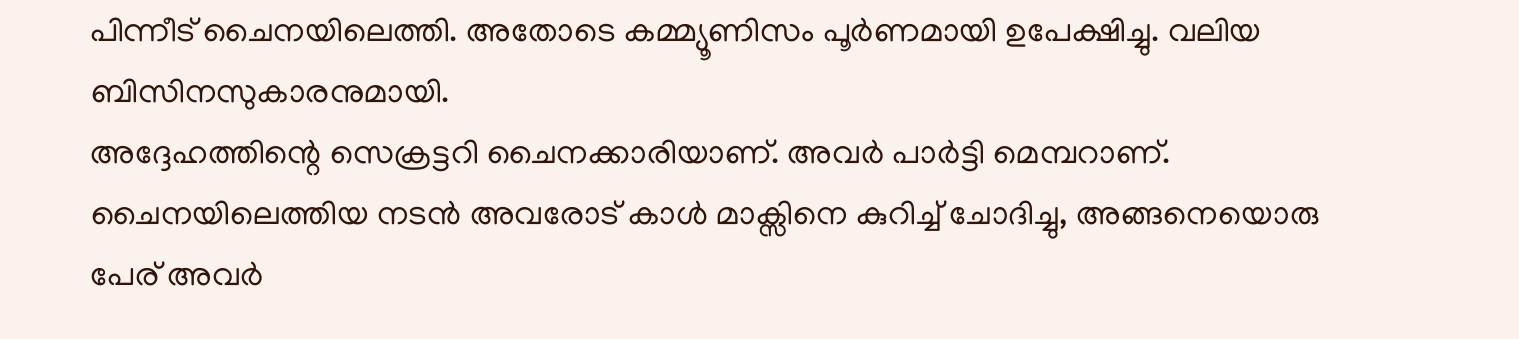പിന്നീട് ചൈനയിലെത്തി. അതോടെ കമ്മ്യൂണിസം പൂർണമായി ഉപേക്ഷിച്ചു. വലിയ ബിസിനസുകാരനുമായി.
അദ്ദേഹത്തിന്റെ സെക്രട്ടറി ചൈനക്കാരിയാണ്. അവർ പാർട്ടി മെമ്പറാണ്. ചൈനയിലെത്തിയ നടൻ അവരോട് കാൾ മാക്സിനെ കുറിച്ച് ചോദിച്ചു, അങ്ങനെയൊരു പേര് അവർ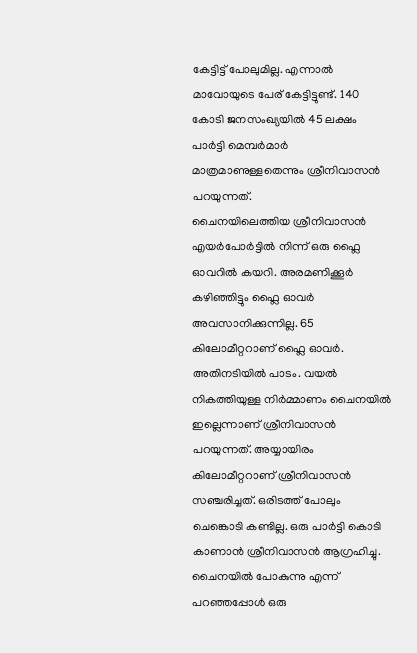കേട്ടിട്ട് പോലുമില്ല. എന്നാൽ മാവോയുടെ പേര് കേട്ടിട്ടുണ്ട്. 140 കോടി ജനസംഖ്യയിൽ 45 ലക്ഷം പാർട്ടി മെമ്പർമാർ മാത്രമാണുള്ളതെന്നും ശ്രീനിവാസൻ പറയുന്നത്.
ചൈനയിലെത്തിയ ശ്രീനിവാസൻ എയർപോർട്ടിൽ നിന്ന് ഒരു ഫ്ലൈ ഓവറിൽ കയറി. അരമണിക്കൂർ കഴിഞ്ഞിട്ടും ഫ്ലൈ ഓവർ അവസാനിക്കുന്നില്ല. 65 കിലോമീറ്ററാണ് ഫ്ലൈ ഓവർ. അതിനടിയിൽ പാടം. വയൽ നികത്തിയുള്ള നിർമ്മാണം ചൈനയിൽ ഇല്ലെന്നാണ് ശ്രീനിവാസൻ പറയുന്നത്. അയ്യായിരം കിലോമീറ്ററാണ് ശ്രീനിവാസൻ സഞ്ചരിച്ചത്. ഒരിടത്ത് പോലും ചെങ്കൊടി കണ്ടില്ല. ഒരു പാർട്ടി കൊടി കാണാൻ ശ്രീനിവാസൻ ആഗ്രഹിച്ചു. ചൈനയിൽ പോകുന്നു എന്ന് പറഞ്ഞപ്പോൾ ഒരു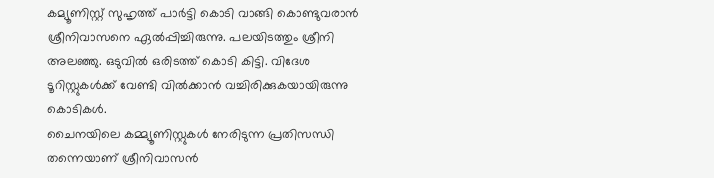കമ്യൂണിസ്റ്റ് സുഹൃത്ത് പാർട്ടി കൊടി വാങ്ങി കൊണ്ടുവരാൻ ശ്രീനിവാസനെ ഏൽപ്പിച്ചിരുന്നു. പലയിടത്തും ശ്രീനി അലഞ്ഞു. ഒടുവിൽ ഒരിടത്ത് കൊടി കിട്ടി. വിദേശ ടൂറിസ്റ്റുകൾക്ക് വേണ്ടി വിൽക്കാൻ വച്ചിരിക്കുകയായിരുന്നു കൊടികൾ.
ചൈനയിലെ കമ്മ്യൂണിസ്റ്റുകൾ നേരിടുന്ന പ്രതിസന്ധി തന്നെയാണ് ശ്രീനിവാസൻ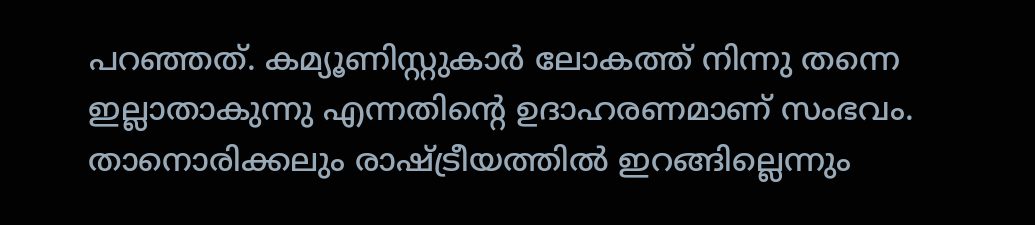പറഞ്ഞത്. കമ്യൂണിസ്റ്റുകാർ ലോകത്ത് നിന്നു തന്നെ ഇല്ലാതാകുന്നു എന്നതിന്റെ ഉദാഹരണമാണ് സംഭവം. താനൊരിക്കലും രാഷ്ട്രീയത്തിൽ ഇറങ്ങില്ലെന്നും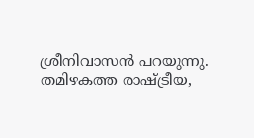ശ്രീനിവാസൻ പറയുന്നു. തമിഴകത്ത രാഷ്ട്രീയ,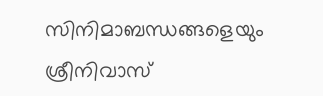സിനിമാബന്ധങ്ങളെയും ശ്രീനിവാസ്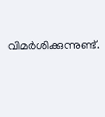വിമർശിക്കുന്നുണ്ട്.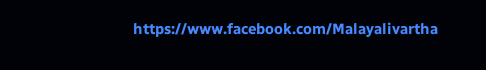https://www.facebook.com/Malayalivartha